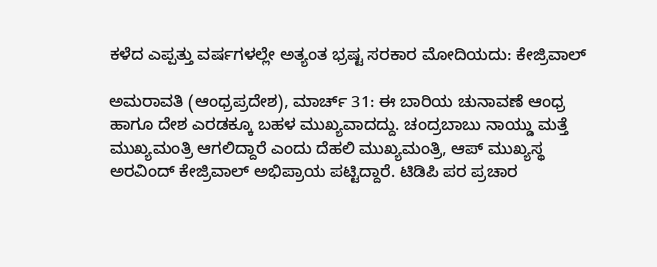ಕಳೆದ ಎಪ್ಪತ್ತು ವರ್ಷಗಳಲ್ಲೇ ಅತ್ಯಂತ ಭ್ರಷ್ಟ ಸರಕಾರ ಮೋದಿಯದು: ಕೇಜ್ರಿವಾಲ್

ಅಮರಾವತಿ (ಆಂಧ್ರಪ್ರದೇಶ), ಮಾರ್ಚ್ 31: ಈ ಬಾರಿಯ ಚುನಾವಣೆ ಆಂಧ್ರ ಹಾಗೂ ದೇಶ ಎರಡಕ್ಕೂ ಬಹಳ ಮುಖ್ಯವಾದದ್ದು. ಚಂದ್ರಬಾಬು ನಾಯ್ಡು ಮತ್ತೆ ಮುಖ್ಯಮಂತ್ರಿ ಆಗಲಿದ್ದಾರೆ ಎಂದು ದೆಹಲಿ ಮುಖ್ಯಮಂತ್ರಿ, ಆಪ್ ಮುಖ್ಯಸ್ಥ ಅರವಿಂದ್ ಕೇಜ್ರಿವಾಲ್ ಅಭಿಪ್ರಾಯ ಪಟ್ಟಿದ್ದಾರೆ. ಟಿಡಿಪಿ ಪರ ಪ್ರಚಾರ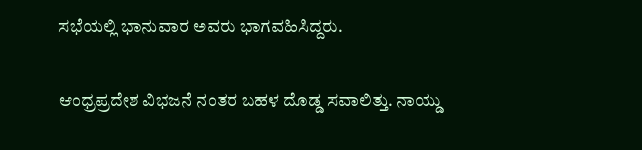ಸಭೆಯಲ್ಲಿ ಭಾನುವಾರ ಅವರು ಭಾಗವಹಿಸಿದ್ದರು.

ಆಂಧ್ರಪ್ರದೇಶ ವಿಭಜನೆ ನಂತರ ಬಹಳ ದೊಡ್ಡ ಸವಾಲಿತ್ತು. ನಾಯ್ಡು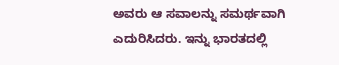ಅವರು ಆ ಸವಾಲನ್ನು ಸಮರ್ಥವಾಗಿ ಎದುರಿಸಿದರು. ಇನ್ನು ಭಾರತದಲ್ಲಿ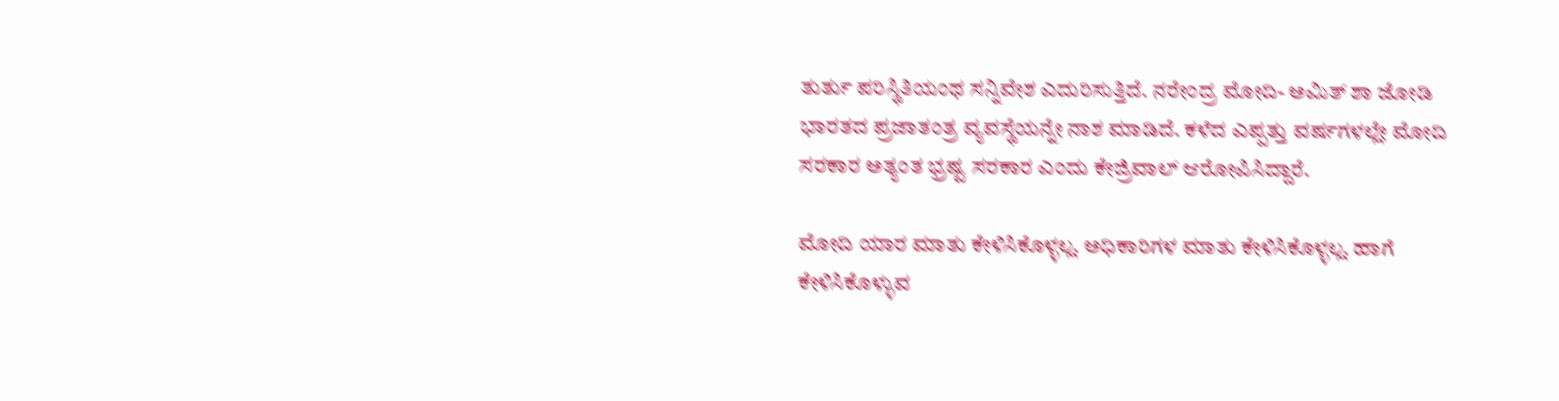ತುರ್ತು ಪರಿಸ್ಥಿತಿಯಂಥ ಸನ್ನಿವೇಶ ಎದುರಿಸುತ್ತಿದೆ. ನರೇಂದ್ರ ಮೋದಿ- ಅಮಿತ್ ಶಾ ಜೋಡಿ ಭಾರತದ ಪ್ರಜಾತಂತ್ರ ವ್ಯವಸ್ಥೆಯನ್ನೇ ನಾಶ ಮಾಡಿದೆ. ಕಳೆದ ಎಪ್ಪತ್ತು ವರ್ಷಗಳಲ್ಲೇ ಮೋದಿ ಸರಕಾರ ಅತ್ಯಂತ ಭ್ರಷ್ಟ ಸರಕಾರ ಎಂದು ಕೇಜ್ರಿವಾಲ್ ಆರೋಪಿಸಿದ್ದಾರೆ.

ಮೋದಿ ಯಾರ ಮಾತು ಕೇಳಿಸಿಕೊಳ್ಳಲ್ಲ. ಅಧಿಕಾರಿಗಳ ಮಾತು ಕೇಳಿಸಿಕೊಳ್ಳಲ್ಲ. ಹಾಗೆ ಕೇಳಿಸಿಕೊಳ್ಳುವ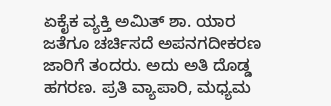ಏಕೈಕ ವ್ಯಕ್ತಿ ಅಮಿತ್ ಶಾ. ಯಾರ ಜತೆಗೂ ಚರ್ಚಿಸದೆ ಅಪನಗದೀಕರಣ ಜಾರಿಗೆ ತಂದರು. ಅದು ಅತಿ ದೊಡ್ಡ ಹಗರಣ. ಪ್ರತಿ ವ್ಯಾಪಾರಿ, ಮಧ್ಯಮ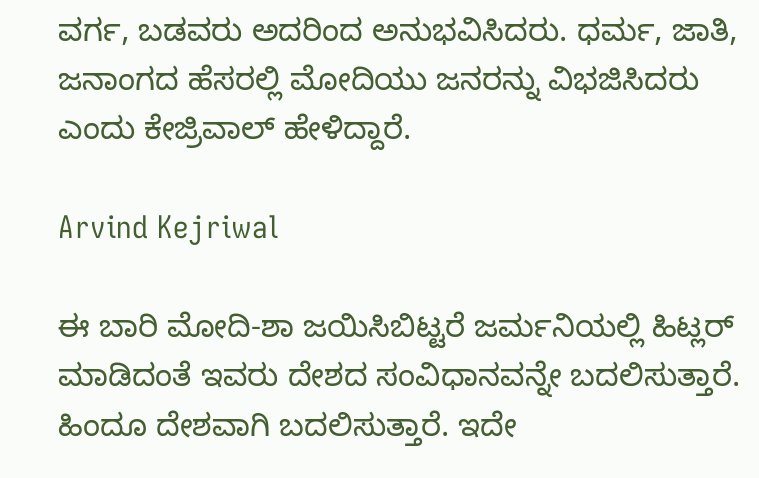ವರ್ಗ, ಬಡವರು ಅದರಿಂದ ಅನುಭವಿಸಿದರು. ಧರ್ಮ, ಜಾತಿ, ಜನಾಂಗದ ಹೆಸರಲ್ಲಿ ಮೋದಿಯು ಜನರನ್ನು ವಿಭಜಿಸಿದರು ಎಂದು ಕೇಜ್ರಿವಾಲ್ ಹೇಳಿದ್ದಾರೆ.

Arvind Kejriwal

ಈ ಬಾರಿ ಮೋದಿ-ಶಾ ಜಯಿಸಿಬಿಟ್ಟರೆ ಜರ್ಮನಿಯಲ್ಲಿ ಹಿಟ್ಲರ್ ಮಾಡಿದಂತೆ ಇವರು ದೇಶದ ಸಂವಿಧಾನವನ್ನೇ ಬದಲಿಸುತ್ತಾರೆ. ಹಿಂದೂ ದೇಶವಾಗಿ ಬದಲಿಸುತ್ತಾರೆ. ಇದೇ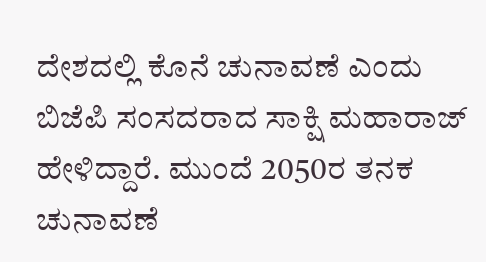ದೇಶದಲ್ಲಿ ಕೊನೆ ಚುನಾವಣೆ ಎಂದು ಬಿಜೆಪಿ ಸಂಸದರಾದ ಸಾಕ್ಷಿ ಮಹಾರಾಜ್ ಹೇಳಿದ್ದಾರೆ. ಮುಂದೆ 2050ರ ತನಕ ಚುನಾವಣೆ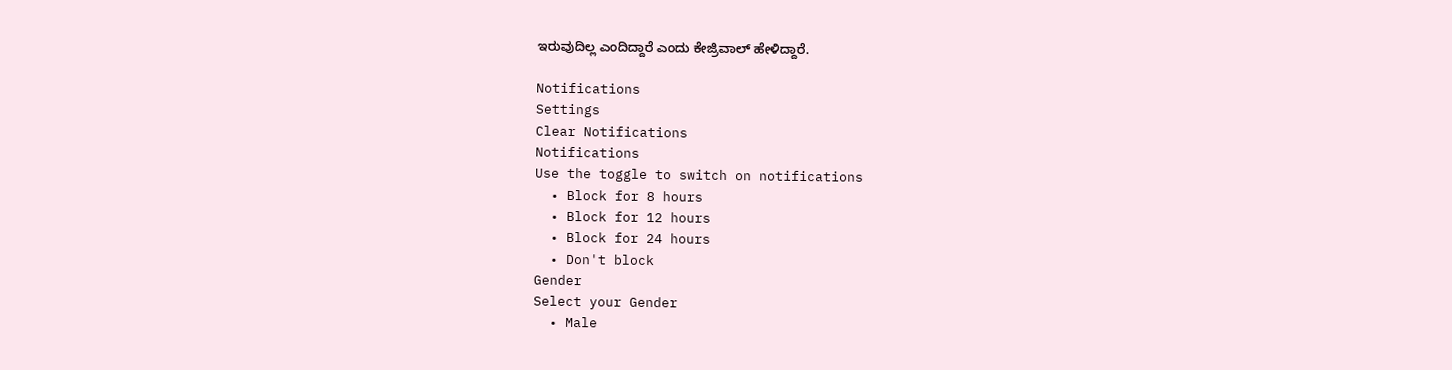ಇರುವುದಿಲ್ಲ ಎಂದಿದ್ದಾರೆ ಎಂದು ಕೇಜ್ರಿವಾಲ್ ಹೇಳಿದ್ದಾರೆ.

Notifications
Settings
Clear Notifications
Notifications
Use the toggle to switch on notifications
  • Block for 8 hours
  • Block for 12 hours
  • Block for 24 hours
  • Don't block
Gender
Select your Gender
  • Male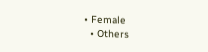• Female
  • Others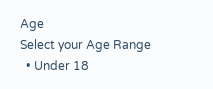Age
Select your Age Range
  • Under 18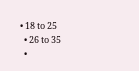• 18 to 25
  • 26 to 35
  •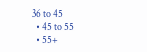36 to 45
  • 45 to 55
  • 55+